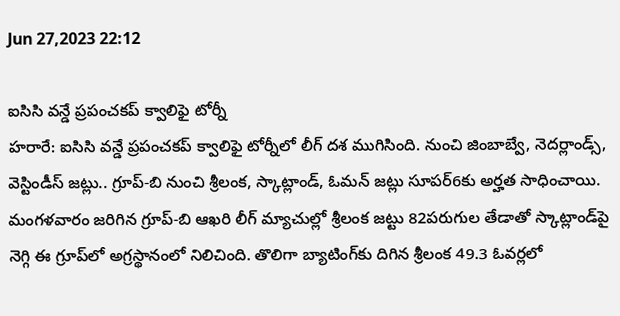Jun 27,2023 22:12

ఐసిసి వన్డే ప్రపంచకప్‌ క్వాలిఫై టోర్నీ
హరారే: ఐసిసి వన్డే ప్రపంచకప్‌ క్వాలిఫై టోర్నీలో లీగ్‌ దశ ముగిసింది. నుంచి జింబాబ్వే, నెదర్లాండ్స్‌, వెస్టిండీస్‌ జట్లు.. గ్రూప్‌-బి నుంచి శ్రీలంక, స్కాట్లాండ్‌, ఓమన్‌ జట్లు సూపర్‌6కు అర్హత సాధించాయి. మంగళవారం జరిగిన గ్రూప్‌-బి ఆఖరి లీగ్‌ మ్యాచుల్లో శ్రీలంక జట్టు 82పరుగుల తేడాతో స్కాట్లాండ్‌పై నెగ్గి ఈ గ్రూప్‌లో అగ్రస్థానంలో నిలిచింది. తొలిగా బ్యాటింగ్‌కు దిగిన శ్రీలంక 49.3 ఓవర్లలో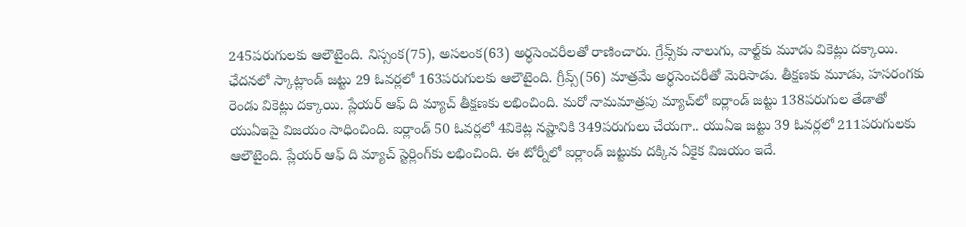245పరుగులకు ఆలౌటైంది. నిస్సంక(75), అసలంక(63) అర్ధసెంచరీలతో రాణించారు. గ్రేవ్స్‌కు నాలుగు, వాల్ట్‌కు మూడు వికెట్లు దక్కాయి. ఛేదనలో స్కాట్లాండ్‌ జట్టు 29 ఓవర్లలో 163పరుగులకు ఆలౌటైంది. గ్రీవ్స్‌(56) మాత్రమే అర్ధసెంచరీతో మెరిసాడు. తీక్షణకు మూడు, హసరంగకు రెండు వికెట్లు దక్కాయి. ప్లేయర్‌ ఆఫ్‌ ది మ్యాచ్‌ తీక్షణకు లభించింది. మరో నామమాత్రపు మ్యాచ్‌లో ఐర్లాండ్‌ జట్టు 138పరుగుల తేడాతో యుఏఇపై విజయం సాధించింది. ఐర్లాండ్‌ 50 ఓవర్లలో 4వికెట్ల నష్టానికి 349పరుగులు చేయగా.. యుఏఇ జట్టు 39 ఓవర్లలో 211పరుగులకు ఆలౌటైంది. ప్లేయర్‌ ఆఫ్‌ ది మ్యాచ్‌ స్టెర్లింగ్‌కు లభించింది. ఈ టోర్నీలో ఐర్లాండ్‌ జట్టుకు దక్కిన ఏకైక విజయం ఇదే.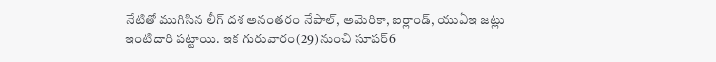నేటితో ముగిసిన లీగ్‌ దశ అనంతరం నేపాల్‌, అమెరికా, ఐర్లాండ్‌, యుఏఇ జట్లు ఇంటిదారి పట్టాయి. ఇక గురువారం(29)నుంచి సూపర్‌6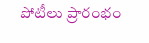పోటీలు ప్రారంభం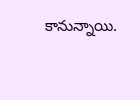కానున్నాయి.